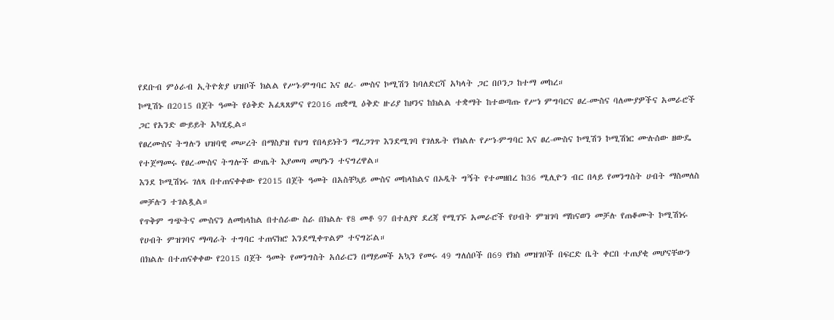የደቡብ ምዕራብ ኢትዮጵያ ህዝቦች ክልል የሥነ-ምግባር እና ፀረ- ሙስና ኮሚሽን ከባለድርሻ አካላት ጋር በቦንጋ ከተማ መከረ።
ኮሚሽኑ በ2015 በጀት ዓመት የዕቅድ አፈጻጸምና የ2016 ጠቋሚ ዕቅድ ዙሪያ ከዞንና ከክልል ተቋማት ከተወጣጡ የሥነ ምግባርና ፀረ-ሙስና ባለሙያዎችና አመራሮች ጋር የአንድ ውይይት አካሂዷል።
የፀረሙስና ትግሉን ህዝባዊ መሠረት በማስያዝ የህግ የበላይነትን ማረጋገጥ እንደሚገባ የገለጹት የክልሉ የሥነ-ምግባር እና ፀረ-ሙስና ኮሚሽን ኮሚሽነር ሙሉሰው ዘውዴ የተጀማመሩ የፀረ-ሙስና ትግሎች ውጤት እያመጣ መሆኑን ተናግረዋል።
እንደ ኮሚሽነሩ ገለጻ በተጠናቀቀው የ2015 በጀት ዓመት በአስቸኳይ ሙስና መከላከልና በኦዲት ግኝት የተመዘበረ ከ36 ሚሊዮን ብር በላይ የመንግስት ሀብት ማስመለስ መቻሉን ተገልጿል።
የጥቅም ግጭትና ሙስናን ለመከላከል በተሰራው ስራ በክልሉ የ8 መቶ 97 በተለያየ ደረጃ የሚገኙ አመራሮች የሀብት ምዝገባ ማከናወን መቻሉ የጠቆሙት ኮሚሽነሩ የሀብት ምዝገባና ማጣራት ተግባር ተጠናክሮ እንደሚቀጥልም ተናግሯል።
በክልሉ በተጠናቀቀው የ2015 በጀት ዓመት የመንግስት አሰራርን በማይመች አኳን የመሩ 49 ግለሰቦች በ69 የክስ መዝገቦች በፍርድ ቤት ቀርበ ተጠያቂ መሆናቸውን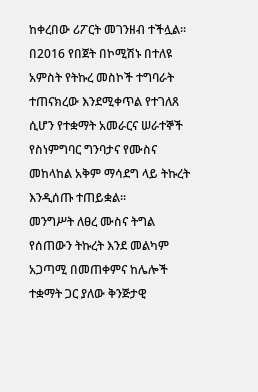ከቀረበው ሪፖርት መገንዘብ ተችሏል።
በ2016 የበጀት በኮሚሽኑ በተለዩ አምስት የትኩረ መስኮች ተግባራት ተጠናክረው እንደሚቀጥል የተገለጸ ሲሆን የተቋማት አመራርና ሠራተኞች የስነምግባር ግንባታና የሙስና መከላከል አቅም ማሳደግ ላይ ትኩረት እንዲሰጡ ተጠይቋል።
መንግሥት ለፀረ ሙስና ትግል የሰጠውን ትኩረት እንደ መልካም አጋጣሚ በመጠቀምና ከሌሎች ተቋማት ጋር ያለው ቅንጅታዊ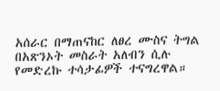አሰራር በማጠናከር ለፀረ ሙስና ትግል በአጽንኦት መስራት አለብን ሲሉ የመድረኩ ተሳታፊዎች ተናግረዋል።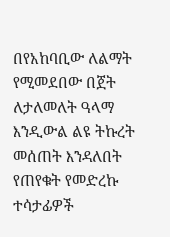በየአከባቢው ለልማት የሚመደበው በጀት ለታለመለት ዓላማ እንዲውል ልዩ ትኩረት መሰጠት እንዳለበት የጠየቁት የመድረኩ ተሳታፊዎች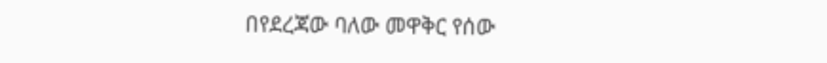በየደረጃው ባለው መዋቅር የሰው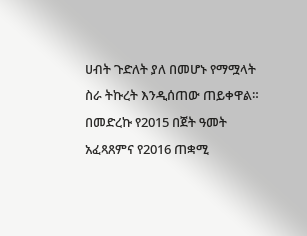ሀብት ጉድለት ያለ በመሆኑ የማሟላት ስራ ትኩረት እንዲሰጠው ጠይቀዋል።
በመድረኩ የ2015 በጀት ዓመት አፈጻጸምና የ2016 ጠቋሚ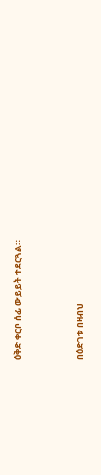ዕቅድ ቀርቦ ሰፊ ውይይት ተደርጓል።



በዕድገቱ በዛብህ